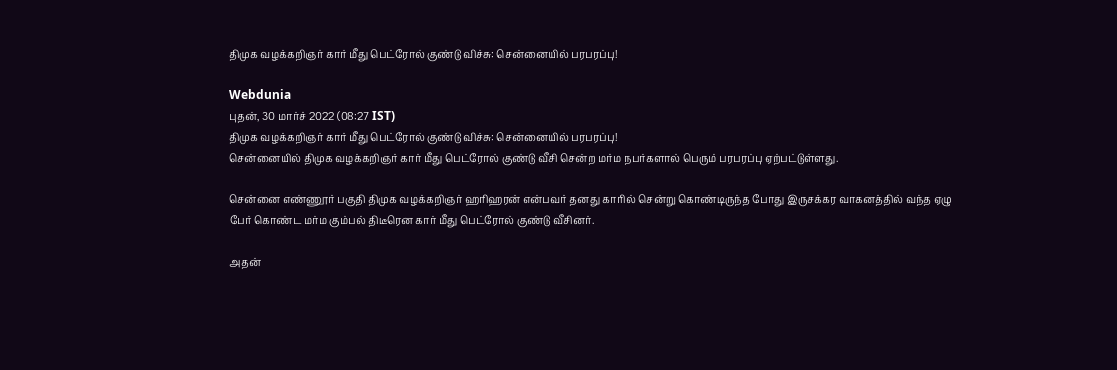திமுக வழக்கறிஞர் கார் மீது பெட்ரோல் குண்டு விச்சு: சென்னையில் பரபரப்பு!

Webdunia
புதன், 30 மார்ச் 2022 (08:27 IST)
திமுக வழக்கறிஞர் கார் மீது பெட்ரோல் குண்டு விச்சு: சென்னையில் பரபரப்பு!
சென்னையில் திமுக வழக்கறிஞர் கார் மீது பெட்ரோல் குண்டு வீசி சென்ற மர்ம நபர்களால் பெரும் பரபரப்பு ஏற்பட்டுள்ளது.

சென்னை எண்ணூர் பகுதி திமுக வழக்கறிஞர் ஹரிஹரன் என்பவர் தனது காரில் சென்று கொண்டிருந்த போது இருசக்கர வாகனத்தில் வந்த ஏழு பேர் கொண்ட மர்ம கும்பல் திடீரென கார் மீது பெட்ரோல் குண்டு வீசினர்.

அதன்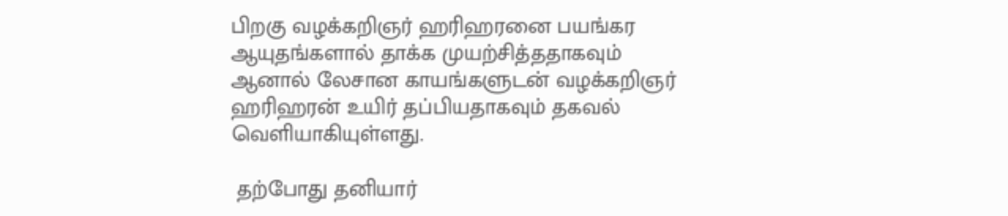பிறகு வழக்கறிஞர் ஹரிஹரனை பயங்கர ஆயுதங்களால் தாக்க முயற்சித்ததாகவும் ஆனால் லேசான காயங்களுடன் வழக்கறிஞர் ஹரிஹரன் உயிர் தப்பியதாகவும் தகவல் வெளியாகியுள்ளது.

 தற்போது தனியார்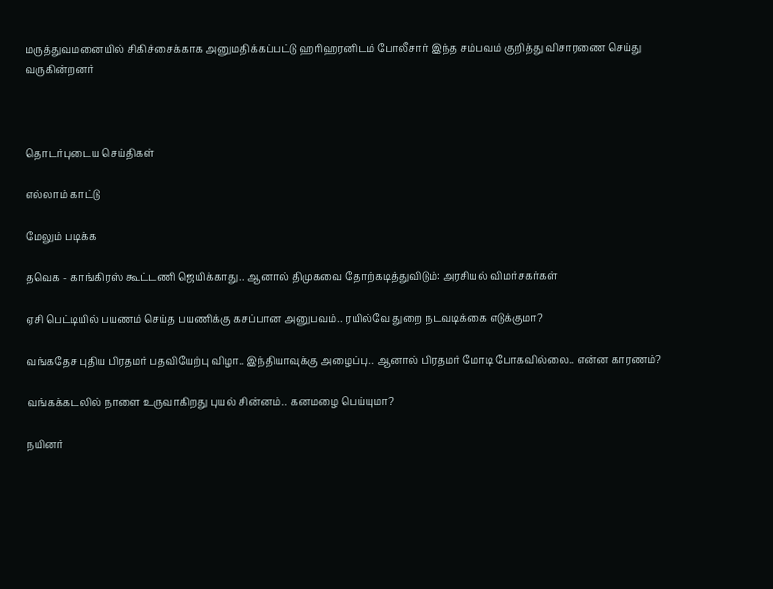மருத்துவமனையில் சிகிச்சைக்காக அனுமதிக்கப்பட்டு ஹரிஹரனிடம் போலீசார் இந்த சம்பவம் குறித்து விசாரணை செய்து வருகின்றனர்



தொடர்புடைய செய்திகள்

எல்லாம் காட்டு

மேலும் படிக்க

தவெக - காங்கிரஸ் கூட்டணி ஜெயிக்காது.. ஆனால் திமுகவை தோற்கடித்துவிடும்: அரசியல் விமர்சகர்கள்

ஏசி பெட்டியில் பயணம் செய்த பயணிக்கு கசப்பான அனுபவம்.. ரயில்வே துறை நடவடிக்கை எடுக்குமா?

வங்கதேச புதிய பிரதமர் பதவியேற்பு விழா.. இந்தியாவுக்கு அழைப்பு.. ஆனால் பிரதமர் மோடி போகவில்லை.. என்ன காரணம்?

வங்கக்கடலில் நாளை உருவாகிறது புயல் சின்னம்.. கனமழை பெய்யுமா?

நயினர்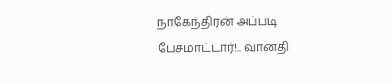நாகேந்திரன் அப்படி பேசமாட்டார்!.. வானதி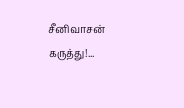சீனிவாசன் கருத்து!...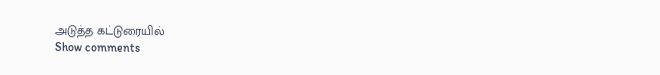அடுத்த கட்டுரையில்
Show comments